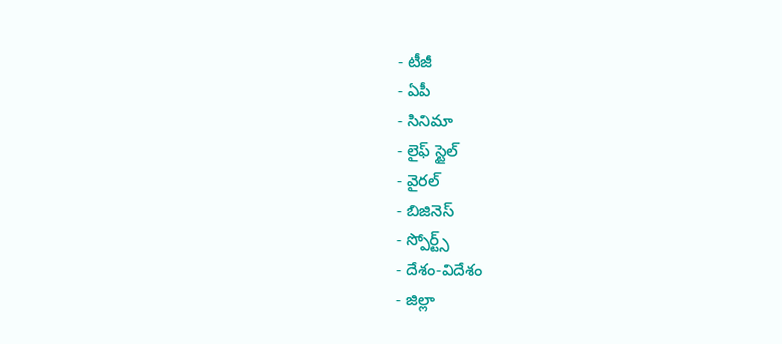- టీజీ
- ఏపీ
- సినిమా
- లైఫ్ స్టైల్
- వైరల్
- బిజినెస్
- స్పోర్ట్స్
- దేశం-విదేశం
- జిల్లా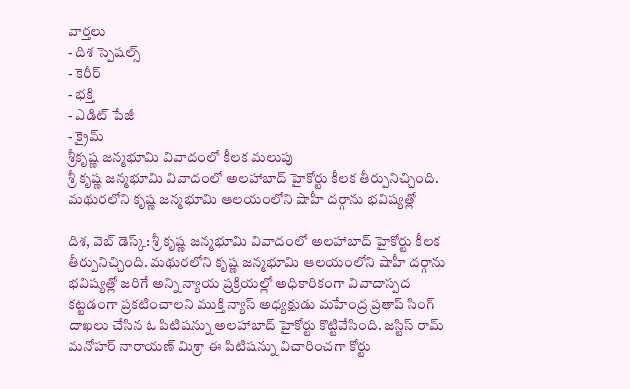వార్తలు
- దిశ స్పెషల్స్
- కెరీర్
- భక్తి
- ఎడిట్ పేజీ
- క్రైమ్
శ్రీకృష్ణ జన్మభూమి వివాదంలో కీలక మలుపు
శ్రీ కృష్ణ జన్మభూమి వివాదంలో అలహాబాద్ హైకోర్టు కీలక తీర్పునిచ్చింది. మథురలోని కృష్ణ జన్మభూమి ఆలయంలోని షాహీ దర్గాను భవిష్యత్లో

దిశ, వెబ్ డెస్క్: శ్రీ కృష్ణ జన్మభూమి వివాదంలో అలహాబాద్ హైకోర్టు కీలక తీర్పునిచ్చింది. మథురలోని కృష్ణ జన్మభూమి ఆలయంలోని షాహీ దర్గాను భవిష్యత్లో జరిగే అన్ని న్యాయ ప్రక్రియల్లో అధికారికంగా వివాదాస్పద కట్టడంగా ప్రకటించాలని ముక్తి న్యాస్ అధ్యక్షుడు మహేంద్ర ప్రతాప్ సింగ్ దాఖలు చేసిన ఓ పిటిషన్ను అలహాబాద్ హైకోర్టు కొట్టివేసింది. జస్టిస్ రామ్ మనోహర్ నారాయణ్ మిశ్రా ఈ పిటిషన్ను విచారించగా కోర్టు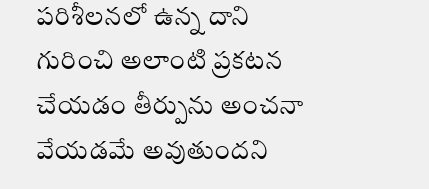పరిశీలనలో ఉన్న దాని గురించి అలాంటి ప్రకటన చేయడం తీర్పును అంచనా వేయడమే అవుతుందని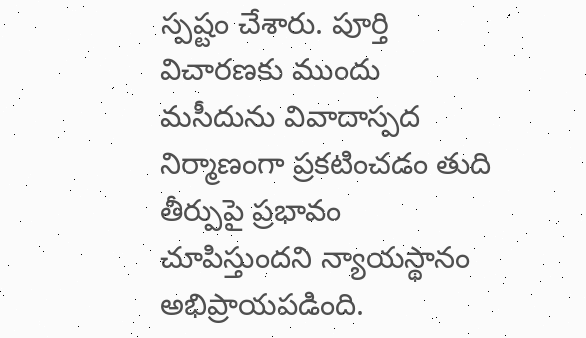స్పష్టం చేశారు. పూర్తి విచారణకు ముందు మసీదును వివాదాస్పద నిర్మాణంగా ప్రకటించడం తుది తీర్పుపై ప్రభావం చూపిస్తుందని న్యాయస్థానం అభిప్రాయపడింది.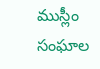ముస్లీం సంఘాల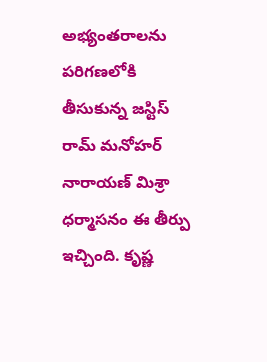అభ్యంతరాలను పరిగణలోకి తీసుకున్న జస్టిస్ రామ్ మనోహర్ నారాయణ్ మిశ్రా ధర్మాసనం ఈ తీర్పు ఇచ్చింది. కృష్ణ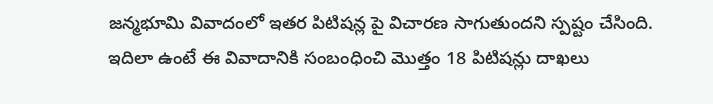జన్మభూమి వివాదంలో ఇతర పిటిషన్ల పై విచారణ సాగుతుందని స్పష్టం చేసింది. ఇదిలా ఉంటే ఈ వివాదానికి సంబంధించి మొత్తం 18 పిటిషన్లు దాఖలు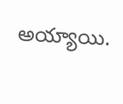అయ్యాయి.